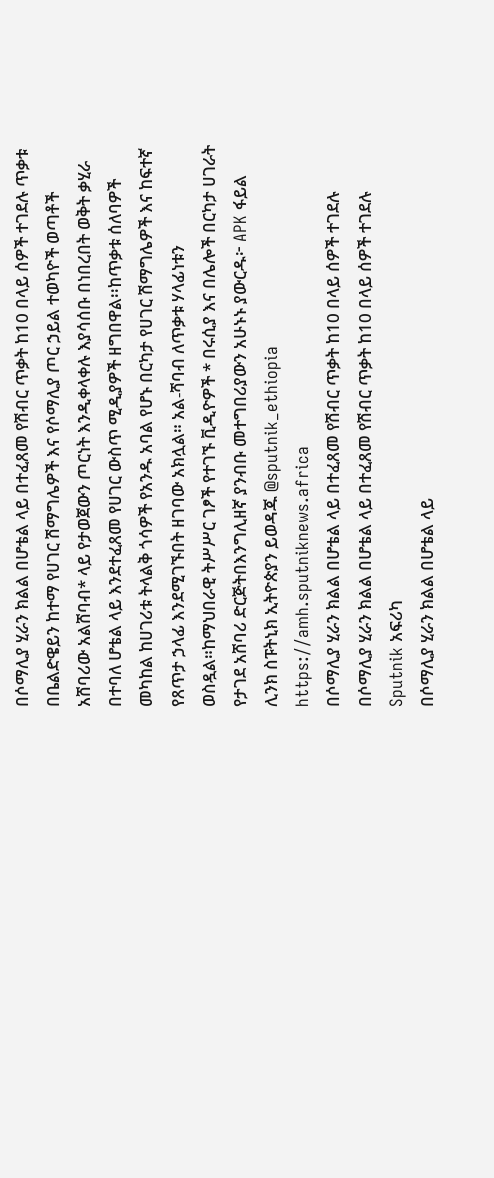በሶማሊያ ሂራን ክልል በሆቴል ላይ በተፈጸመ የሽብር ጥቃት ከ10 በላይ ሰዎች ተገደሉ ጥቃቱ በቤልድዌይን ከተማ የሀገር ሽማግሌዎች እና የሶማሊያ ጦር ኃይል ተወካዮች ወጣቶች አሸባሪው አልሸባብ* ላይ የታወጀውን ጦርነት እንዲቀላቀሉ እያሳሰቡ በነበረበት ወቅት ቃሂራ በተባለ ሆቴል ላይ እንደተፈጸመ የሀገር ውስጥ ሚዲያዎች ዘግበዋል፡፡ከጥቃቱ ሰለባዎች መካከል ከሀገሪቱ ትላልቅ ጎሳዎች የአንዱ አባል የሆኑ በርካታ የሀገር ሽማግሌዎች እና ከፍተኛ የጸጥታ ኃላፊ እንደሚገኙበት ዘገባው አክሏል። አል-ሻባብ ለጥቃቱ ሃላፊነቱን ወስዷል።ከማህበራዊ ትሥሥር ገፆች የተገኙ ቪዲዮዎች * በሩሲያ እና በሌሎች በርካታ ሀገራት የታገደ አሸባሪ ድርጅትበእንግሊዘኛ ያንብቡ መተግበሪያውን አሁኑኑ ያውርዱ፦ APK ፋይል ሊንክ ስፑትኒክ ኢትዮጵያን ይወዳጁ @sputnik_ethiopia
https://amh.sputniknews.africa
በሶማሊያ ሂራን ክልል በሆቴል ላይ በተፈጸመ የሽብር ጥቃት ከ10 በላይ ሰዎች ተገደሉ
በሶማሊያ ሂራን ክልል በሆቴል ላይ በተፈጸመ የሽብር ጥቃት ከ10 በላይ ሰዎች ተገደሉ
Sputnik አፍሪካ
በሶማሊያ ሂራን ክልል በሆቴል ላይ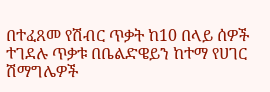በተፈጸመ የሽብር ጥቃት ከ10 በላይ ሰዎች ተገደሉ ጥቃቱ በቤልድዌይን ከተማ የሀገር ሽማግሌዎች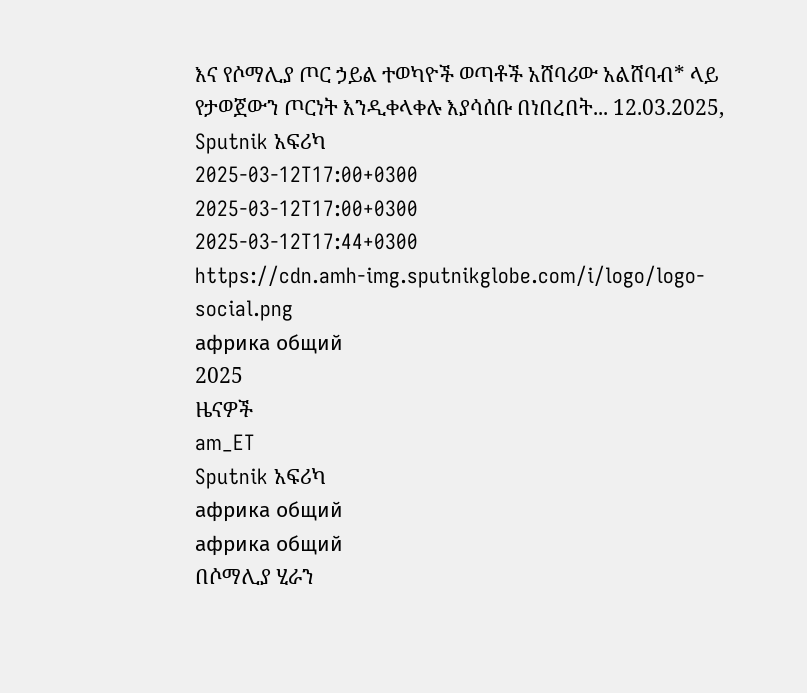እና የሶማሊያ ጦር ኃይል ተወካዮች ወጣቶች አሸባሪው አልሸባብ* ላይ የታወጀውን ጦርነት እንዲቀላቀሉ እያሳሰቡ በነበረበት... 12.03.2025, Sputnik አፍሪካ
2025-03-12T17:00+0300
2025-03-12T17:00+0300
2025-03-12T17:44+0300
https://cdn.amh-img.sputnikglobe.com/i/logo/logo-social.png
африка общий
2025
ዜናዎች
am_ET
Sputnik አፍሪካ
африка общий
африка общий
በሶማሊያ ሂራን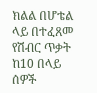ክልል በሆቴል ላይ በተፈጸመ የሽብር ጥቃት ከ10 በላይ ሰዎች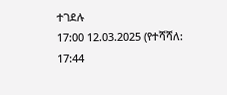ተገደሉ
17:00 12.03.2025 (የተሻሻለ: 17:44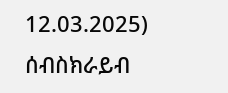12.03.2025)
ሰብስክራይብ